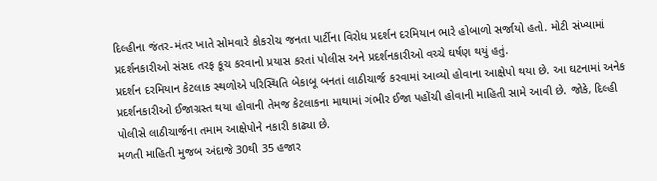દિલ્હીના જંતર-મંતર ખાતે સોમવારે કોકરોચ જનતા પાર્ટીના વિરોધ પ્રદર્શન દરમિયાન ભારે હોબાળો સર્જાયો હતો. મોટી સંખ્યામાં પ્રદર્શનકારીઓ સંસદ તરફ કૂચ કરવાનો પ્રયાસ કરતાં પોલીસ અને પ્રદર્શનકારીઓ વચ્ચે ઘર્ષણ થયું હતું.
પ્રદર્શન દરમિયાન કેટલાક સ્થળોએ પરિસ્થિતિ બેકાબૂ બનતાં લાઠીચાર્જ કરવામાં આવ્યો હોવાના આક્ષેપો થયા છે. આ ઘટનામાં અનેક પ્રદર્શનકારીઓ ઈજાગ્રસ્ત થયા હોવાની તેમજ કેટલાકના માથામાં ગંભીર ઈજા પહોંચી હોવાની માહિતી સામે આવી છે. જોકે, દિલ્હી પોલીસે લાઠીચાર્જના તમામ આક્ષેપોને નકારી કાઢ્યા છે.
મળતી માહિતી મુજબ અંદાજે 30થી 35 હજાર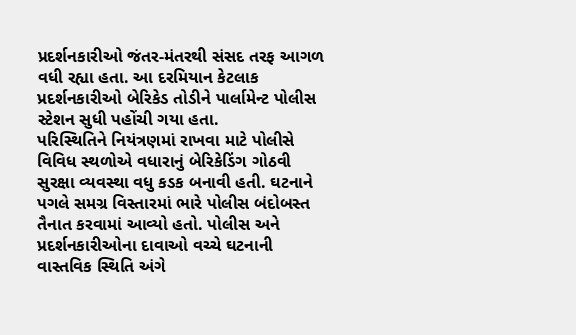પ્રદર્શનકારીઓ જંતર-મંતરથી સંસદ તરફ આગળ વધી રહ્યા હતા. આ દરમિયાન કેટલાક પ્રદર્શનકારીઓ બેરિકેડ તોડીને પાર્લામેન્ટ પોલીસ સ્ટેશન સુધી પહોંચી ગયા હતા.
પરિસ્થિતિને નિયંત્રણમાં રાખવા માટે પોલીસે વિવિધ સ્થળોએ વધારાનું બેરિકેડિંગ ગોઠવી સુરક્ષા વ્યવસ્થા વધુ કડક બનાવી હતી. ઘટનાને પગલે સમગ્ર વિસ્તારમાં ભારે પોલીસ બંદોબસ્ત તૈનાત કરવામાં આવ્યો હતો. પોલીસ અને પ્રદર્શનકારીઓના દાવાઓ વચ્ચે ઘટનાની વાસ્તવિક સ્થિતિ અંગે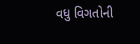વધુ વિગતોની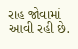રાહ જોવામાં આવી રહી છે.